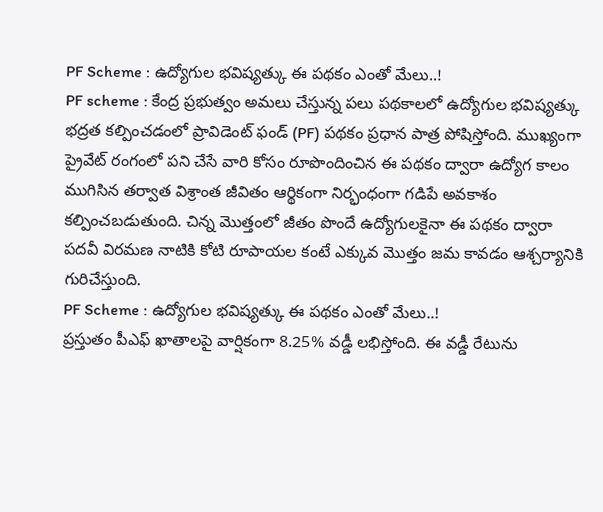PF Scheme : ఉద్యోగుల భవిష్యత్కు ఈ పథకం ఎంతో మేలు..!
PF scheme : కేంద్ర ప్రభుత్వం అమలు చేస్తున్న పలు పథకాలలో ఉద్యోగుల భవిష్యత్కు భద్రత కల్పించడంలో ప్రావిడెంట్ ఫండ్ (PF) పథకం ప్రధాన పాత్ర పోషిస్తోంది. ముఖ్యంగా ప్రైవేట్ రంగంలో పని చేసే వారి కోసం రూపొందించిన ఈ పథకం ద్వారా ఉద్యోగ కాలం ముగిసిన తర్వాత విశ్రాంత జీవితం ఆర్థికంగా నిర్భంధంగా గడిపే అవకాశం కల్పించబడుతుంది. చిన్న మొత్తంలో జీతం పొందే ఉద్యోగులకైనా ఈ పథకం ద్వారా పదవీ విరమణ నాటికి కోటి రూపాయల కంటే ఎక్కువ మొత్తం జమ కావడం ఆశ్చర్యానికి గురిచేస్తుంది.
PF Scheme : ఉద్యోగుల భవిష్యత్కు ఈ పథకం ఎంతో మేలు..!
ప్రస్తుతం పీఎఫ్ ఖాతాలపై వార్షికంగా 8.25% వడ్డీ లభిస్తోంది. ఈ వడ్డీ రేటును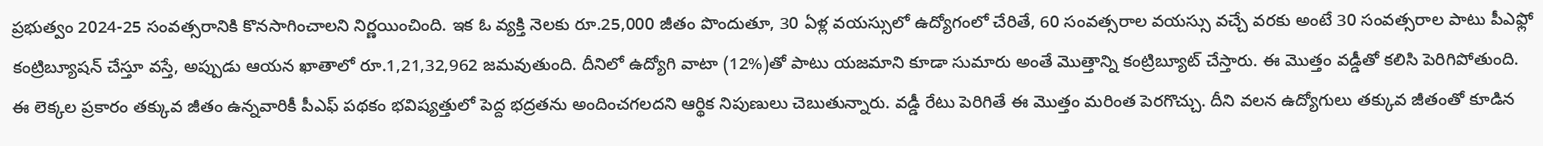ప్రభుత్వం 2024-25 సంవత్సరానికి కొనసాగించాలని నిర్ణయించింది. ఇక ఓ వ్యక్తి నెలకు రూ.25,000 జీతం పొందుతూ, 30 ఏళ్ల వయస్సులో ఉద్యోగంలో చేరితే, 60 సంవత్సరాల వయస్సు వచ్చే వరకు అంటే 30 సంవత్సరాల పాటు పీఎఫ్లో కంట్రిబ్యూషన్ చేస్తూ వస్తే, అప్పుడు ఆయన ఖాతాలో రూ.1,21,32,962 జమవుతుంది. దీనిలో ఉద్యోగి వాటా (12%)తో పాటు యజమాని కూడా సుమారు అంతే మొత్తాన్ని కంట్రిబ్యూట్ చేస్తారు. ఈ మొత్తం వడ్డీతో కలిసి పెరిగిపోతుంది.
ఈ లెక్కల ప్రకారం తక్కువ జీతం ఉన్నవారికీ పీఎఫ్ పథకం భవిష్యత్తులో పెద్ద భద్రతను అందించగలదని ఆర్థిక నిపుణులు చెబుతున్నారు. వడ్డీ రేటు పెరిగితే ఈ మొత్తం మరింత పెరగొచ్చు. దీని వలన ఉద్యోగులు తక్కువ జీతంతో కూడిన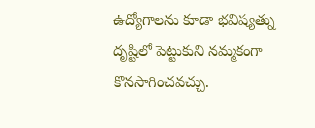ఉద్యోగాలను కూడా భవిష్యత్ను దృష్టిలో పెట్టుకుని నమ్మకంగా కొనసాగించవచ్చు.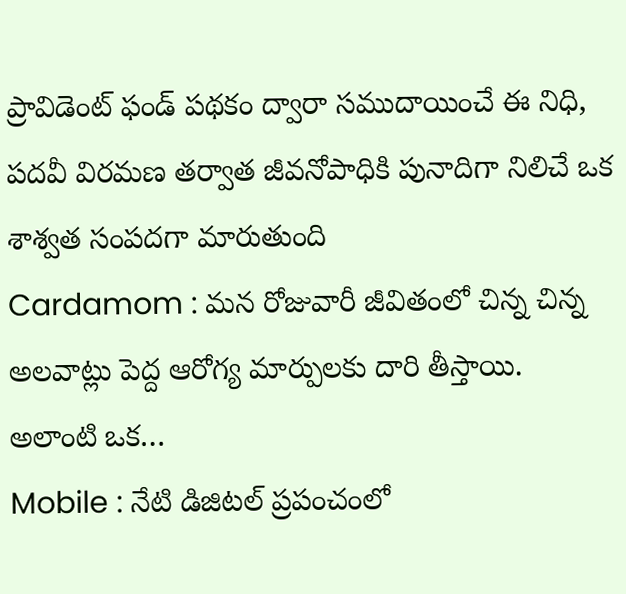ప్రావిడెంట్ ఫండ్ పథకం ద్వారా సముదాయించే ఈ నిధి, పదవీ విరమణ తర్వాత జీవనోపాధికి పునాదిగా నిలిచే ఒక శాశ్వత సంపదగా మారుతుంది
Cardamom : మన రోజువారీ జీవితంలో చిన్న చిన్న అలవాట్లు పెద్ద ఆరోగ్య మార్పులకు దారి తీస్తాయి. అలాంటి ఒక…
Mobile : నేటి డిజిటల్ ప్రపంచంలో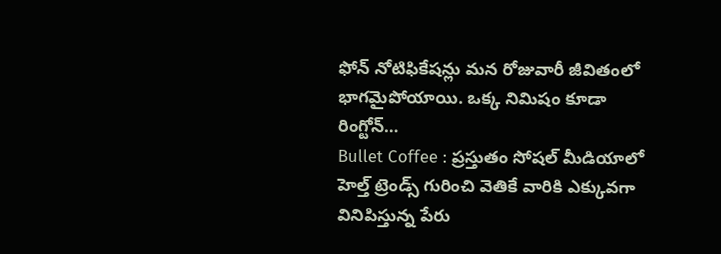ఫోన్ నోటిఫికేషన్లు మన రోజువారీ జీవితంలో భాగమైపోయాయి. ఒక్క నిమిషం కూడా రింగ్టోన్…
Bullet Coffee : ప్రస్తుతం సోషల్ మీడియాలో హెల్త్ ట్రెండ్స్ గురించి వెతికే వారికి ఎక్కువగా వినిపిస్తున్న పేరు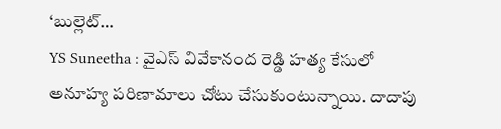‘బుల్లెట్…
YS Suneetha : వైఎస్ వివేకానంద రెడ్డి హత్య కేసులో అనూహ్య పరిణామాలు చోటు చేసుకుంటున్నాయి. దాదాపు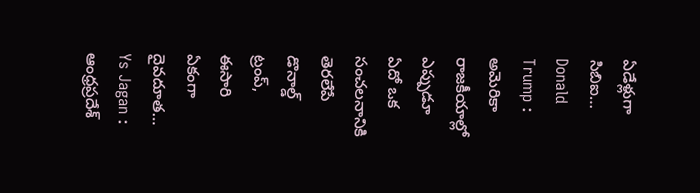ఏడేళ్లుగా సిబిఐ…
Donald Trump : అమెరికా రాజకీయాల్లో ఎప్పుడూ ఏదో ఒక సంచలనానికి తెరలేపే డొనాల్డ్ ట్రంప్, ఈసారి ఏకంగా దైవదూత…
Ys Jagan : ఆంధ్రప్రదేశ్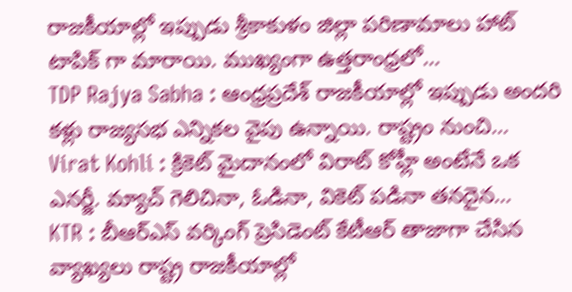రాజకీయాల్లో ఇప్పుడు శ్రీకాకుళం జిల్లా పరిణామాలు హాట్ టాపిక్ గా మారాయి. ముఖ్యంగా ఉత్తరాంధ్రలో…
TDP Rajya Sabha : ఆంధ్రప్రదేశ్ రాజకీయాల్లో ఇప్పుడు అందరి కళ్లు రాజ్యసభ ఎన్నికల వైపు ఉన్నాయి. రాష్ట్రం నుంచి…
Virat Kohli : క్రికెట్ మైదానంలో విరాట్ కోహ్లీ అంటేనే ఒక ఎనర్జీ. మ్యాచ్ గెలిచినా, ఓడినా, వికెట్ పడినా తనదైన…
KTR : బీఆర్ఎస్ వర్కింగ్ ప్రెసిడెంట్ కేటీఆర్ తాజాగా చేసిన వ్యాఖ్యలు రాష్ట్ర రాజకీయాల్లో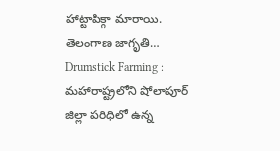హాట్టాపిక్గా మారాయి. తెలంగాణ జాగృతి…
Drumstick Farming : మహారాష్ట్రలోని షోలాపూర్ జిల్లా పరిధిలో ఉన్న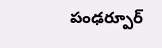పంఢర్పూర్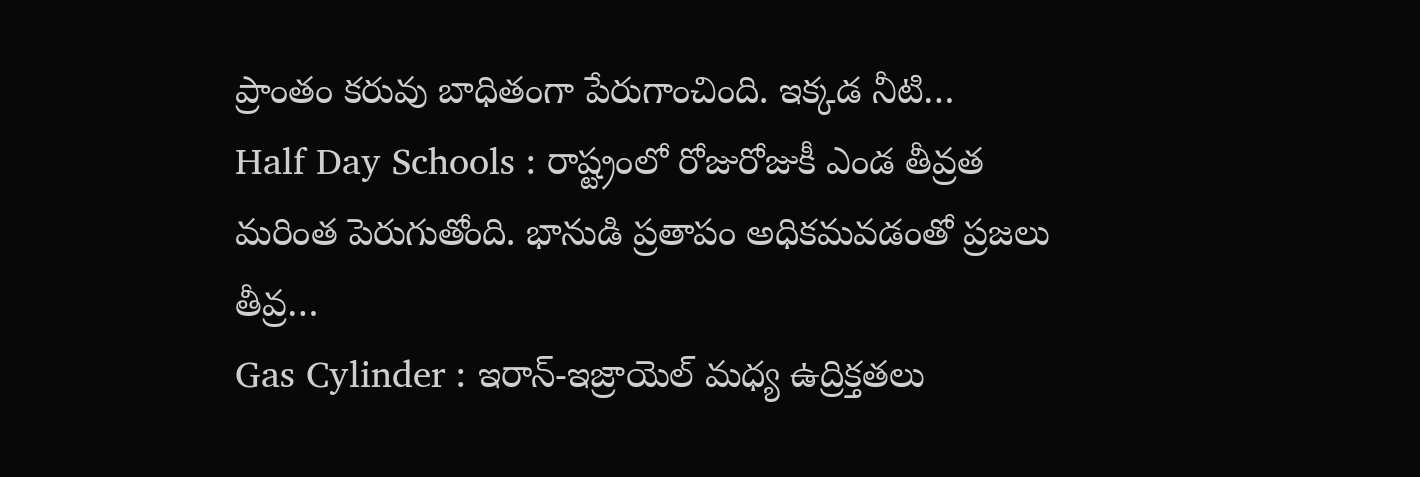ప్రాంతం కరువు బాధితంగా పేరుగాంచింది. ఇక్కడ నీటి…
Half Day Schools : రాష్ట్రంలో రోజురోజుకీ ఎండ తీవ్రత మరింత పెరుగుతోంది. భానుడి ప్రతాపం అధికమవడంతో ప్రజలు తీవ్ర…
Gas Cylinder : ఇరాన్-ఇజ్రాయెల్ మధ్య ఉద్రిక్తతలు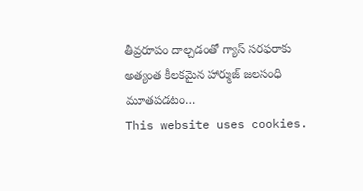తీవ్రరూపం దాల్చడంతో గ్యాస్ సరఫరాకు అత్యంత కీలకమైన హార్ముజ్ జలసంధి మూతపడటం…
This website uses cookies.